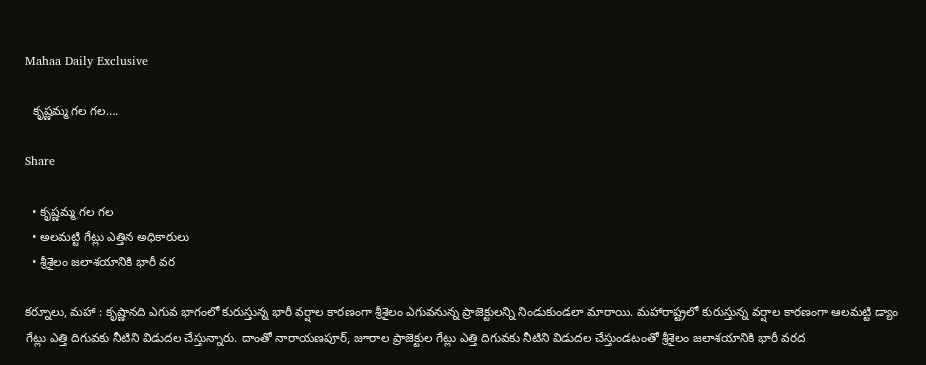Mahaa Daily Exclusive

  కృష్ణమ్మ గల గల….

Share

  • కృష్ణమ్మ గల గల
  • అలమట్టి గేట్లు ఎత్తిన అధికారులు
  • శ్రీశైలం జలాశయానికి భారీ వర

కర్నూలు, మహా : కృష్ణానది ఎగువ భాగంలో కురుస్తున్న భారీ వర్షాల కారణంగా శ్రీశైలం ఎగువనున్న ప్రాజెక్టులన్ని నిండుకుండలా మారాయి. మహారాష్ట్రలో కురుస్తున్న వర్షాల కారణంగా ఆలమట్టి డ్యాం గేట్లు ఎత్తి దిగువకు నీటిని విడుదల చేస్తున్నారు. దాంతో నారాయణపూర్, జూరాల ప్రాజెక్టుల గేట్లు ఎత్తి దిగువకు నీటిని విడుదల చేస్తుండటంతో శ్రీశైలం జలాశయానికి భారీ వరద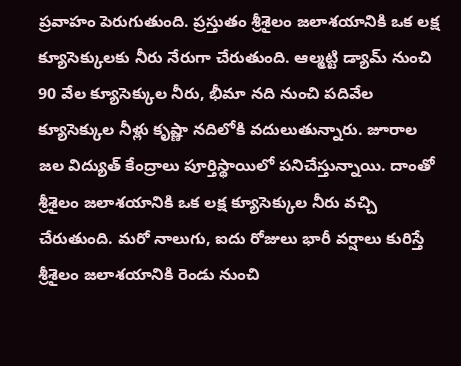ప్రవాహం పెరుగుతుంది. ప్రస్తుతం శ్రీశైలం జలాశయానికి ఒక లక్ష క్యూసెక్కులకు నీరు నేరుగా చేరుతుంది. ఆల్మట్టి డ్యామ్ నుంచి 90 వేల క్యూసెక్కుల నీరు, భీమా నది నుంచి పదివేల క్యూసెక్కుల నీళ్లు కృష్ణా నదిలోకి వదులుతున్నారు. జూరాల జల విద్యుత్ కేంద్రాలు పూర్తిస్థాయిలో పనిచేస్తున్నాయి. దాంతో శ్రీశైలం జలాశయానికి ఒక లక్ష క్యూసెక్కుల నీరు వచ్చి చేరుతుంది. మరో నాలుగు, ఐదు రోజులు భారీ వర్షాలు కురిస్తే శ్రీశైలం జలాశయానికి రెండు నుంచి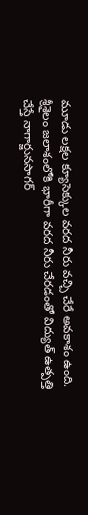మూడు లక్షల క్యూసెక్కుల వరద నీరు వచ్చి చేరే అవకాశం ఉంది. శ్రీశైలం జలాశంలోకి భారీగా వరద నీరు చేరడంతో విద్యుత్ ఉత్పత్తి చేస్తే నాగార్జునసాగర్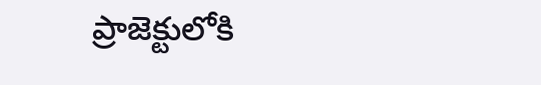ప్రాజెక్టులోకి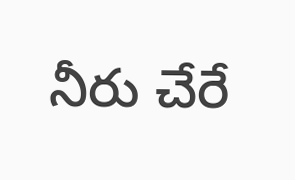నీరు చేరే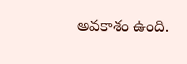అవకాశం ఉంది.